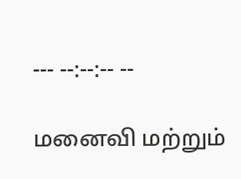--- --:--:-- --

மனைவி மற்றும்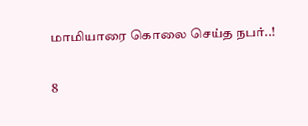மாமியாரை கொலை செய்த நபர்..!

8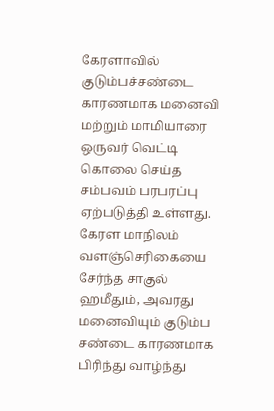கேரளாவில் குடும்பச்சண்டை காரணமாக மனைவி மற்றும் மாமியாரை ஒருவர் வெட்டி கொலை செய்த சம்பவம் பரபரப்பு ஏற்படுத்தி உள்ளது. கேரள மாநிலம் வளஞ்செரிகையை சேர்ந்த சாகுல் ஹமீதும், அவரது மனைவியும் குடும்ப சண்டை காரணமாக பிரிந்து வாழ்ந்து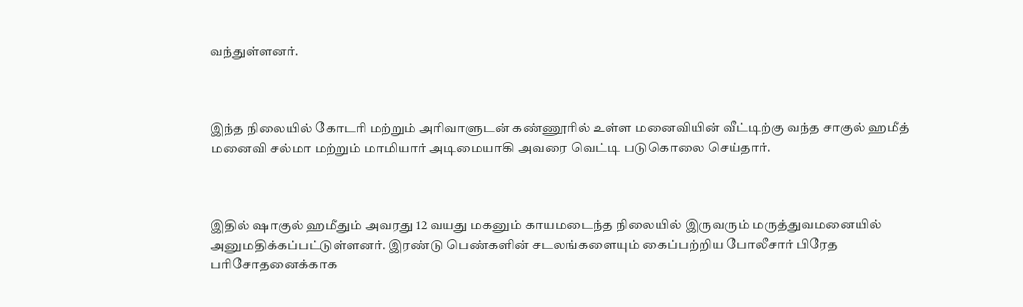வந்துள்ளனர்.



இந்த நிலையில் கோடரி மற்றும் அரிவாளுடன் கண்ணூரில் உள்ள மனைவியின் வீட்டிற்கு வந்த சாகுல் ஹமீத் மனைவி சல்மா மற்றும் மாமியார் அடிமையாகி அவரை வெட்டி படுகொலை செய்தார்.



இதில் ஷாகுல் ஹமீதும் அவரது 12 வயது மகனும் காயமடைந்த நிலையில் இருவரும் மருத்துவமனையில் அனுமதிக்கப்பட்டுள்ளனர். இரண்டு பெண்களின் சடலங்களையும் கைப்பற்றிய போலீசார் பிரேத பரிசோதனைக்காக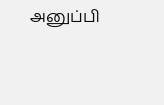அனுப்பி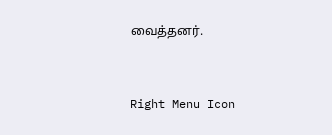வைத்தனர்.



Right Menu Icon